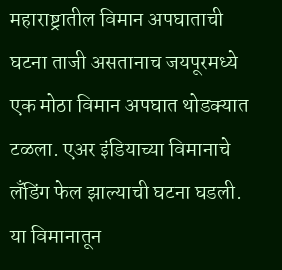महाराष्ट्रातील विमान अपघाताची घटना ताजी असतानाच जयपूरमध्ये एक मोठा विमान अपघात थोडक्यात टळला. एअर इंडियाच्या विमानाचे लँडिंग फेल झाल्याची घटना घडली. या विमानातून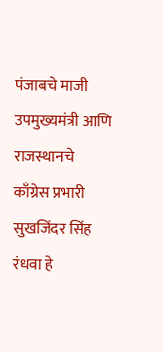पंजाबचे माजी उपमुख्यमंत्री आणि राजस्थानचे काँग्रेस प्रभारी सुखजिंदर सिंह रंधवा हे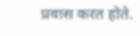प्रवास करत होते.